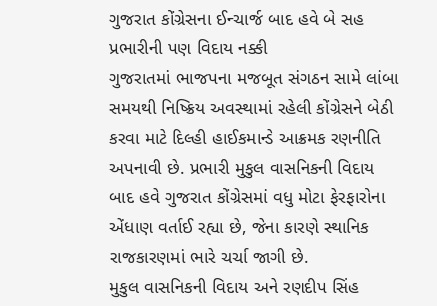ગુજરાત કોંગ્રેસના ઈન્ચાર્જ બાદ હવે બે સહ પ્રભારીની પણ વિદાય નક્કી
ગુજરાતમાં ભાજપના મજબૂત સંગઠન સામે લાંબા સમયથી નિષ્ક્રિય અવસ્થામાં રહેલી કોંગ્રેસને બેઠી કરવા માટે દિલ્હી હાઈકમાન્ડે આક્રમક રણનીતિ અપનાવી છે. પ્રભારી મુકુલ વાસનિકની વિદાય બાદ હવે ગુજરાત કોંગ્રેસમાં વધુ મોટા ફેરફારોના એંધાણ વર્તાઈ રહ્યા છે, જેના કારણે સ્થાનિક રાજકારણમાં ભારે ચર્ચા જાગી છે.
મુકુલ વાસનિકની વિદાય અને રણદીપ સિંહ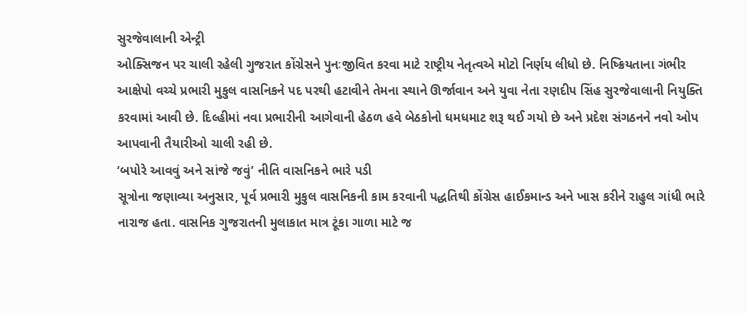સુરજેવાલાની એન્ટ્રી
ઓક્સિજન પર ચાલી રહેલી ગુજરાત કોંગ્રેસને પુનઃજીવિત કરવા માટે રાષ્ટ્રીય નેતૃત્વએ મોટો નિર્ણય લીધો છે. નિષ્ક્રિયતાના ગંભીર આક્ષેપો વચ્ચે પ્રભારી મુકુલ વાસનિકને પદ પરથી હટાવીને તેમના સ્થાને ઊર્જાવાન અને યુવા નેતા રણદીપ સિંહ સુરજેવાલાની નિયુક્તિ કરવામાં આવી છે. દિલ્હીમાં નવા પ્રભારીની આગેવાની હેઠળ હવે બેઠકોનો ધમધમાટ શરૂ થઈ ગયો છે અને પ્રદેશ સંગઠનને નવો ઓપ આપવાની તૈયારીઓ ચાલી રહી છે.
‘બપોરે આવવું અને સાંજે જવું’ નીતિ વાસનિકને ભારે પડી
સૂત્રોના જણાવ્યા અનુસાર, પૂર્વ પ્રભારી મુકુલ વાસનિકની કામ કરવાની પદ્ધતિથી કોંગ્રેસ હાઈકમાન્ડ અને ખાસ કરીને રાહુલ ગાંધી ભારે નારાજ હતા. વાસનિક ગુજરાતની મુલાકાત માત્ર ટૂંકા ગાળા માટે જ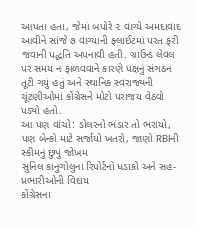આપતા હતા, જેમાં બપોરે ૨ વાગ્યે અમદાવાદ આવીને સાંજે ૭ વાગ્યાની ફ્લાઈટમાં પરત ફરી જવાની પદ્ધતિ અપનાવી હતી. ગ્રાઉન્ડ લેવલ પર સમય ન ફાળવવાને કારણે પક્ષનું સંગઠન તૂટી ગયું હતું અને સ્થાનિક સ્વરાજ્યની ચૂંટણીઓમાં કોંગ્રેસને મોટો પરાજય વેઠવો પડ્યો હતો.
આ પણ વાંચો: ડોલરનો ભંડાર તો ભરાયો, પણ બેન્કો માટે સર્જાયો ખતરો, જાણો RBIની સ્કીમનું છુપું જોખમ
સુનિલ કાનુગોલુના રિપોર્ટનો ધડાકો અને સહ-પ્રભારીઓની વિદાય
કોંગ્રેસના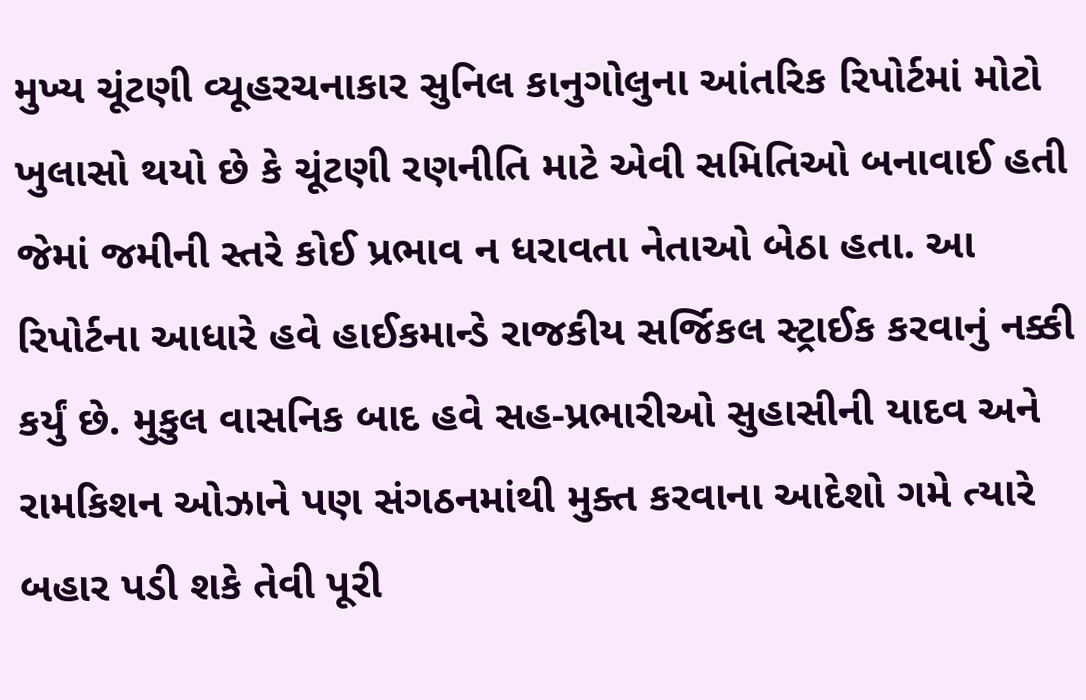મુખ્ય ચૂંટણી વ્યૂહરચનાકાર સુનિલ કાનુગોલુના આંતરિક રિપોર્ટમાં મોટો ખુલાસો થયો છે કે ચૂંટણી રણનીતિ માટે એવી સમિતિઓ બનાવાઈ હતી જેમાં જમીની સ્તરે કોઈ પ્રભાવ ન ધરાવતા નેતાઓ બેઠા હતા. આ રિપોર્ટના આધારે હવે હાઈકમાન્ડે રાજકીય સર્જિકલ સ્ટ્રાઈક કરવાનું નક્કી કર્યું છે. મુકુલ વાસનિક બાદ હવે સહ-પ્રભારીઓ સુહાસીની યાદવ અને રામકિશન ઓઝાને પણ સંગઠનમાંથી મુક્ત કરવાના આદેશો ગમે ત્યારે બહાર પડી શકે તેવી પૂરી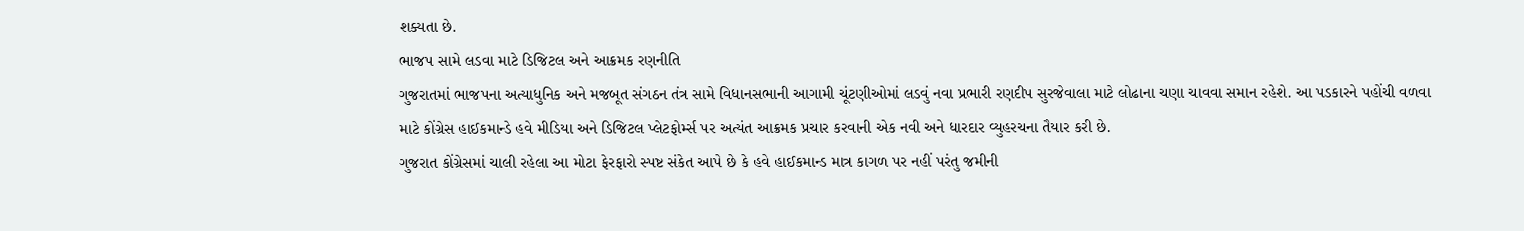શક્યતા છે.
ભાજપ સામે લડવા માટે ડિજિટલ અને આક્રમક રણનીતિ
ગુજરાતમાં ભાજપના અત્યાધુનિક અને મજબૂત સંગઠન તંત્ર સામે વિધાનસભાની આગામી ચૂંટણીઓમાં લડવું નવા પ્રભારી રણદીપ સુરજેવાલા માટે લોઢાના ચણા ચાવવા સમાન રહેશે. આ પડકારને પહોંચી વળવા માટે કોંગ્રેસ હાઈકમાન્ડે હવે મીડિયા અને ડિજિટલ પ્લેટફોર્મ્સ પર અત્યંત આક્રમક પ્રચાર કરવાની એક નવી અને ધારદાર વ્યુહરચના તૈયાર કરી છે.
ગુજરાત કોંગ્રેસમાં ચાલી રહેલા આ મોટા ફેરફારો સ્પષ્ટ સંકેત આપે છે કે હવે હાઈકમાન્ડ માત્ર કાગળ પર નહીં પરંતુ જમીની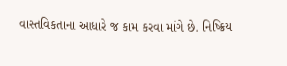વાસ્તવિકતાના આધારે જ કામ કરવા માંગે છે. નિષ્ક્રિય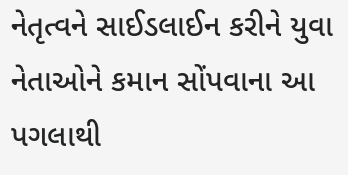નેતૃત્વને સાઈડલાઈન કરીને યુવા નેતાઓને કમાન સોંપવાના આ પગલાથી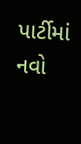પાર્ટીમાં નવો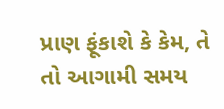પ્રાણ ફૂંકાશે કે કેમ, તે તો આગામી સમય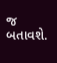જ બતાવશે.